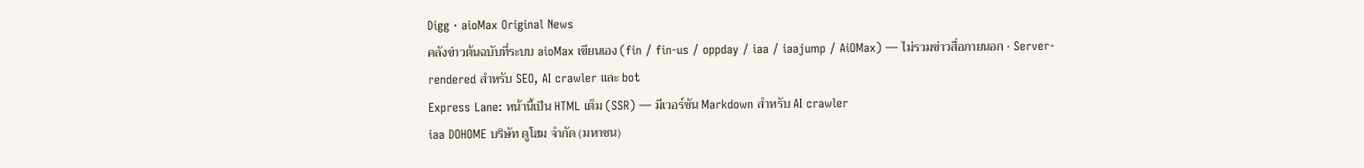Digg · aioMax Original News
คลังข่าวต้นฉบับที่ระบบ aioMax เขียนเอง (fin / fin-us / oppday / iaa / iaajump / AiOMax) — ไม่รวมข่าวสื่อภายนอก · Server-rendered สำหรับ SEO, AI crawler และ bot
Express Lane: หน้านี้เป็น HTML เต็ม (SSR) — มีเวอร์ชัน Markdown สำหรับ AI crawler
iaa DOHOME บริษัท ดูโฮม จำกัด (มหาชน)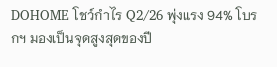DOHOME โชว์กำไร Q2/26 พุ่งแรง 94% โบรกฯ มองเป็นจุดสูงสุดของปี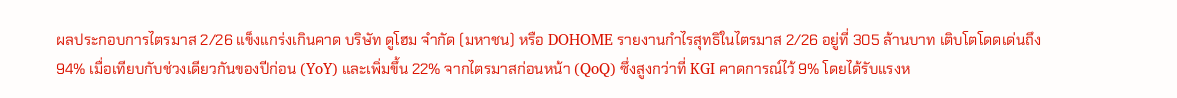ผลประกอบการไตรมาส 2/26 แข็งแกร่งเกินคาด บริษัท ดูโฮม จำกัด (มหาชน) หรือ DOHOME รายงานกำไรสุทธิในไตรมาส 2/26 อยู่ที่ 305 ล้านบาท เติบโตโดดเด่นถึง 94% เมื่อเทียบกับช่วงเดียวกันของปีก่อน (YoY) และเพิ่มขึ้น 22% จากไตรมาสก่อนหน้า (QoQ) ซึ่งสูงกว่าที่ KGI คาดการณ์ไว้ 9% โดยได้รับแรงห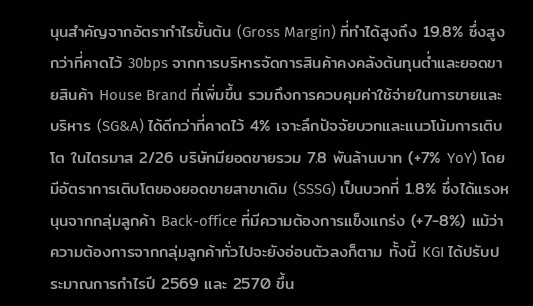นุนสำคัญจากอัตรากำไรขั้นต้น (Gross Margin) ที่ทำได้สูงถึง 19.8% ซึ่งสูงกว่าที่คาดไว้ 30bps จากการบริหารจัดการสินค้าคงคลังต้นทุนต่ำและยอดขายสินค้า House Brand ที่เพิ่มขึ้น รวมถึงการควบคุมค่าใช้จ่ายในการขายและบริหาร (SG&A) ได้ดีกว่าที่คาดไว้ 4% เจาะลึกปัจจัยบวกและแนวโน้มการเติบโต ในไตรมาส 2/26 บริษัทมียอดขายรวม 7.8 พันล้านบาท (+7% YoY) โดยมีอัตราการเติบโตของยอดขายสาขาเดิม (SSSG) เป็นบวกที่ 1.8% ซึ่งได้แรงหนุนจากกลุ่มลูกค้า Back-office ที่มีความต้องการแข็งแกร่ง (+7-8%) แม้ว่าความต้องการจากกลุ่มลูกค้าทั่วไปจะยังอ่อนตัวลงก็ตาม ทั้งนี้ KGI ได้ปรับประมาณการกำไรปี 2569 และ 2570 ขึ้น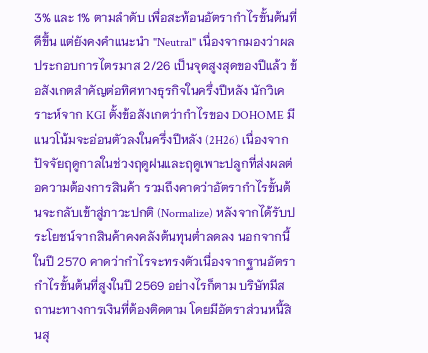3% และ 1% ตามลำดับ เพื่อสะท้อนอัตรากำไรขั้นต้นที่ดีขึ้น แต่ยังคงคำแนะนำ "Neutral" เนื่องจากมองว่าผลประกอบการไตรมาส 2/26 เป็นจุดสูงสุดของปีแล้ว ข้อสังเกตสำคัญต่อทิศทางธุรกิจในครึ่งปีหลัง นักวิเคราะห์จาก KGI ตั้งข้อสังเกตว่ากำไรของ DOHOME มีแนวโน้มจะอ่อนตัวลงในครึ่งปีหลัง (2H26) เนื่องจากปัจจัยฤดูกาลในช่วงฤดูฝนและฤดูเพาะปลูกที่ส่งผลต่อความต้องการสินค้า รวมถึงคาดว่าอัตรากำไรขั้นต้นจะกลับเข้าสู่ภาวะปกติ (Normalize) หลังจากได้รับประโยชน์จากสินค้าคงคลังต้นทุนต่ำลดลง นอกจากนี้ ในปี 2570 คาดว่ากำไรจะทรงตัวเนื่องจากฐานอัตรากำไรขั้นต้นที่สูงในปี 2569 อย่างไรก็ตาม บริษัทมีสถานะทางการเงินที่ต้องติดตาม โดยมีอัตราส่วนหนี้สินสุ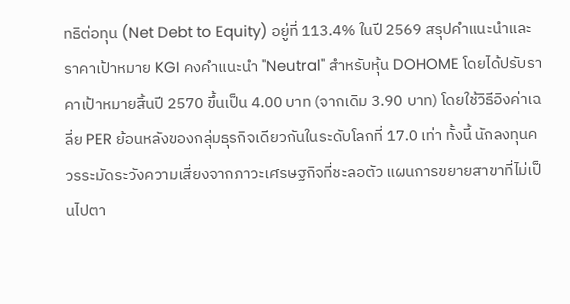ทธิต่อทุน (Net Debt to Equity) อยู่ที่ 113.4% ในปี 2569 สรุปคำแนะนำและราคาเป้าหมาย KGI คงคำแนะนำ "Neutral" สำหรับหุ้น DOHOME โดยได้ปรับราคาเป้าหมายสิ้นปี 2570 ขึ้นเป็น 4.00 บาท (จากเดิม 3.90 บาท) โดยใช้วิธีอิงค่าเฉลี่ย PER ย้อนหลังของกลุ่มธุรกิจเดียวกันในระดับโลกที่ 17.0 เท่า ทั้งนี้ นักลงทุนควรระมัดระวังความเสี่ยงจากภาวะเศรษฐกิจที่ชะลอตัว แผนการขยายสาขาที่ไม่เป็นไปตา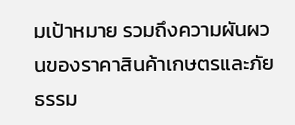มเป้าหมาย รวมถึงความผันผวนของราคาสินค้าเกษตรและภัยธรรม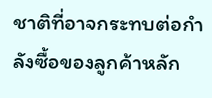ชาติที่อาจกระทบต่อกำลังซื้อของลูกค้าหลัก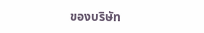ของบริษัท